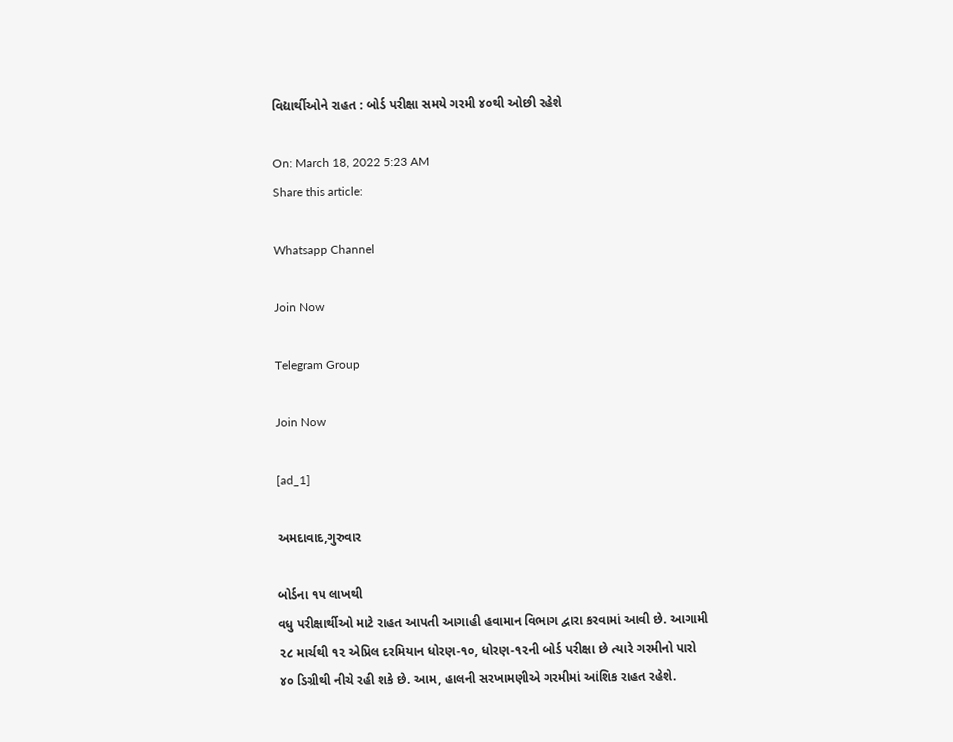વિદ્યાર્થીઓને રાહત : બોર્ડ પરીક્ષા સમયે ગરમી ૪૦થી ઓછી રહેશે

On: March 18, 2022 5:23 AM
Share this article:

Whatsapp Channel

Join Now

Telegram Group

Join Now

[ad_1]

અમદાવાદ,ગુરુવાર

બોર્ડના ૧૫ લાખથી
વધુ પરીક્ષાર્થીઓ માટે રાહત આપતી આગાહી હવામાન વિભાગ દ્વારા કરવામાં આવી છે. આગામી
૨૮ માર્ચથી ૧૨ એપ્રિલ દરમિયાન ધોરણ-૧૦, ધોરણ-૧૨ની બોર્ડ પરીક્ષા છે ત્યારે ગરમીનો પારો
૪૦ ડિગ્રીથી નીચે રહી શકે છે. આમ, હાલની સરખામણીએ ગરમીમાં આંશિક રાહત રહેશે.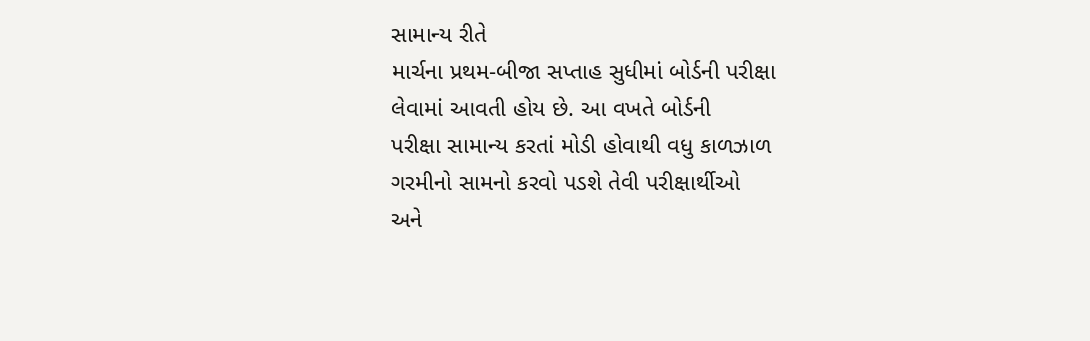સામાન્ય રીતે
માર્ચના પ્રથમ-બીજા સપ્તાહ સુધીમાં બોર્ડની પરીક્ષા લેવામાં આવતી હોય છે. આ વખતે બોર્ડની
પરીક્ષા સામાન્ય કરતાં મોડી હોવાથી વધુ કાળઝાળ ગરમીનો સામનો કરવો પડશે તેવી પરીક્ષાર્થીઓ
અને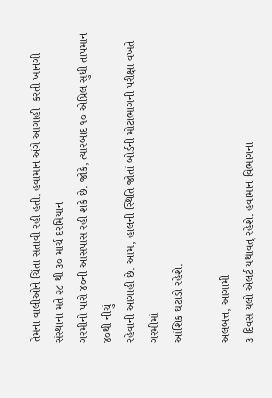તેમના વાલીઓને ચિંતા સતાવી રહી હતી. હવામાન અંગે આગાહી  કરતી ખાનગી સંસ્થાના મતે ૨૮ થી ૩૦ માર્ચ દરમિયાન
ગરમીનો પારો ૪૦ની આસપાસ રહી શકે છે. જોકે, ત્યારબાદ ૧૦ એપ્રિલ સુધી તાપમાન ૪૦થી નીચું
રહેવાની આગાહી છે. આમ, હાલની સ્થિતિ જોતાં બોર્ડની મોટાભાગની પરીક્ષા વખતે ગરમીમાં
આંશિક ઘટાડો રહેશે.

અલબત્ત, આગામી
૩ દિવસ યલો એલર્ટ યથાવત્ રહેશે. હવામાન વિભાગના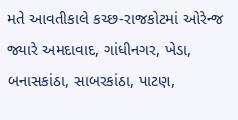મતે આવતીકાલે કચ્છ-રાજકોટમાં ઓરેન્જ
જ્યારે અમદાવાદ, ગાંધીનગર, ખેડા, બનાસકાંઠા, સાબરકાંઠા, પાટણ,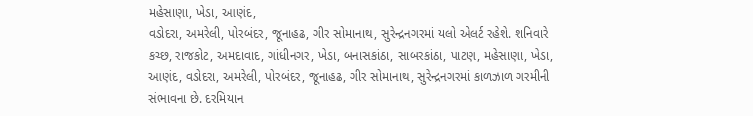મહેસાણા, ખેડા, આણંદ,
વડોદરા, અમરેલી, પોરબંદર, જૂનાહઢ, ગીર સોમાનાથ, સુરેન્દ્રનગરમાં યલો એલર્ટ રહેશે. શનિવારે
કચ્છ, રાજકોટ, અમદાવાદ, ગાંધીનગર, ખેડા, બનાસકાંઠા, સાબરકાંઠા, પાટણ, મહેસાણા, ખેડા,
આણંદ, વડોદરા, અમરેલી, પોરબંદર, જૂનાહઢ, ગીર સોમાનાથ, સુરેન્દ્રનગરમાં કાળઝાળ ગરમીની
સંભાવના છે. દરમિયાન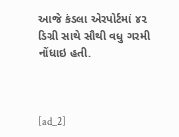આજે કંડલા એરપોર્ટમાં ૪૨ ડિગ્રી સાથે સૌથી વધુ ગરમી નોંધાઇ હતી.



[ad_2]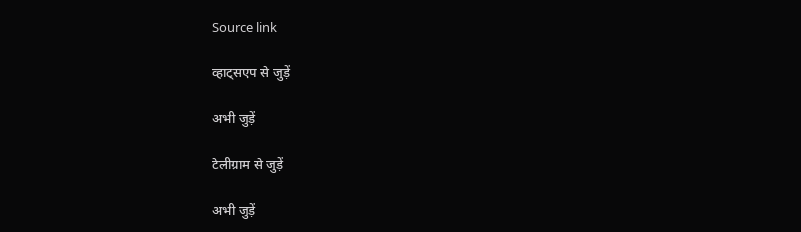Source link

व्हाट्सएप से जुड़ें

अभी जुड़ें

टेलीग्राम से जुड़ें

अभी जुड़ें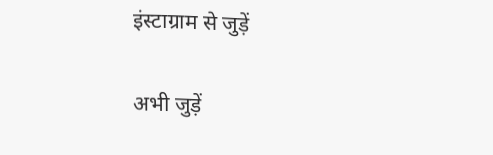इंस्टाग्राम से जुड़ें

अभी जुड़ें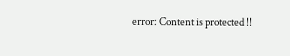error: Content is protected !!